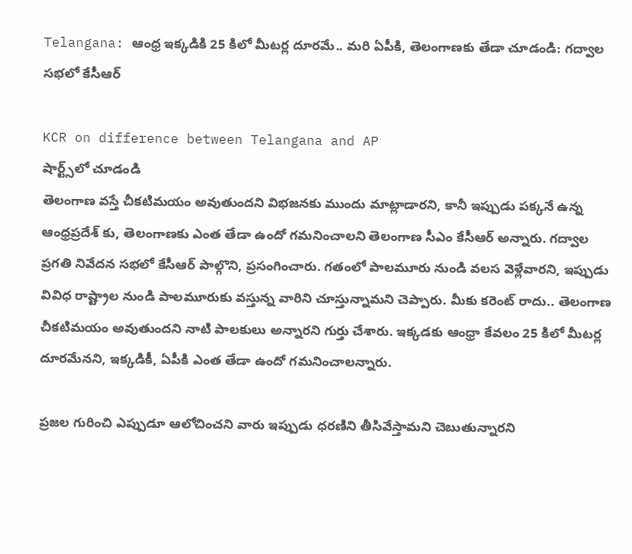Telangana: ఆంధ్ర ఇక్కడికి 25 కిలో మీటర్ల దూరమే.. మరి ఏపీకి, తెలంగాణకు తేడా చూడండి: గద్వాల సభలో కేసీఆర్

KCR on difference between Telangana and AP
షార్ట్స్‌లో చూడండి
తెలంగాణ వస్తే చీకటిమయం అవుతుందని విభజనకు ముందు మాట్లాడారని, కానీ ఇప్పుడు పక్కనే ఉన్న ఆంధ్రప్రదేశ్ కు, తెలంగాణకు ఎంత తేడా ఉందో గమనించాలని తెలంగాణ సీఎం కేసీఆర్ అన్నారు. గద్వాల ప్రగతి నివేదన సభలో కేసీఆర్ పాల్గొని, ప్రసంగించారు. గతంలో పాలమూరు నుండి వలస వెళ్లేవారని, ఇప్పుడు వివిధ రాష్ట్రాల నుండి పాలమూరుకు వస్తున్న వారిని చూస్తున్నామని చెప్పారు. మీకు కరెంట్ రాదు.. తెలంగాణ చీకటిమయం అవుతుందని నాటి పాలకులు అన్నారని గుర్తు చేశారు. ఇక్కడకు ఆంధ్రా కేవలం 25 కిలో మీటర్ల దూరమేనని, ఇక్కడికీ, ఏపీకి ఎంత తేడా ఉందో గమనించాలన్నారు.

ప్రజల గురించి ఎప్పుడూ ఆలోచించని వారు ఇప్పుడు ధరణిని తీసివేస్తామని చెబుతున్నారని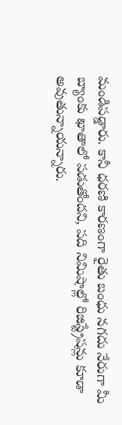మండిపడ్డారు. కానీ ధరణి కారణంగా రైతు బంధు నగదు నేరుగా మీ బ్యాంకు ఖాతాలో పడుతోందని, పది నిమిషాల్లో రిజిస్ట్రేషన్లు కూడా అవుతున్నాయన్నారు.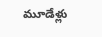మూడేళ్లు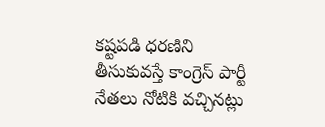కష్టపడి ధరణిని తీసుకువస్తే కాంగ్రెస్ పార్టీ నేతలు నోటికి వచ్చినట్లు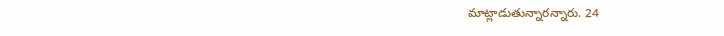మాట్లాడుతున్నారన్నారు. 24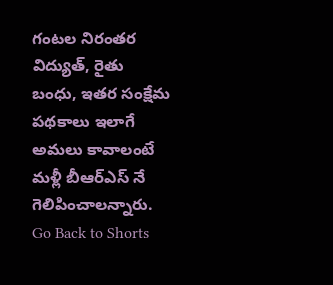గంటల నిరంతర విద్యుత్, రైతు బంధు, ఇతర సంక్షేమ పథకాలు ఇలాగే అమలు కావాలంటే మళ్లీ బీఆర్ఎస్ నే గెలిపించాలన్నారు.
Go Back to Shorts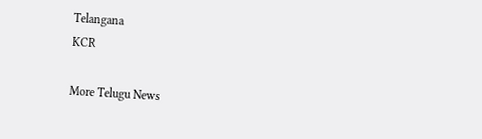Telangana
KCR

More Telugu News